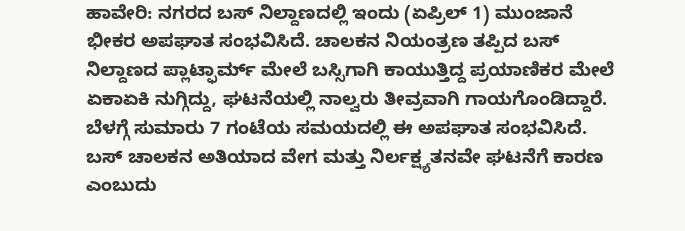ಹಾವೇರಿ: ನಗರದ ಬಸ್ ನಿಲ್ದಾಣದಲ್ಲಿ ಇಂದು (ಏಪ್ರಿಲ್ 1) ಮುಂಜಾನೆ ಭೀಕರ ಅಪಘಾತ ಸಂಭವಿಸಿದೆ. ಚಾಲಕನ ನಿಯಂತ್ರಣ ತಪ್ಪಿದ ಬಸ್ ನಿಲ್ದಾಣದ ಪ್ಲಾಟ್ಫಾರ್ಮ್ ಮೇಲೆ ಬಸ್ಸಿಗಾಗಿ ಕಾಯುತ್ತಿದ್ದ ಪ್ರಯಾಣಿಕರ ಮೇಲೆ ಏಕಾಏಕಿ ನುಗ್ಗಿದ್ದು, ಘಟನೆಯಲ್ಲಿ ನಾಲ್ವರು ತೀವ್ರವಾಗಿ ಗಾಯಗೊಂಡಿದ್ದಾರೆ. ಬೆಳಗ್ಗೆ ಸುಮಾರು 7 ಗಂಟೆಯ ಸಮಯದಲ್ಲಿ ಈ ಅಪಘಾತ ಸಂಭವಿಸಿದೆ. ಬಸ್ ಚಾಲಕನ ಅತಿಯಾದ ವೇಗ ಮತ್ತು ನಿರ್ಲಕ್ಷ್ಯತನವೇ ಘಟನೆಗೆ ಕಾರಣ ಎಂಬುದು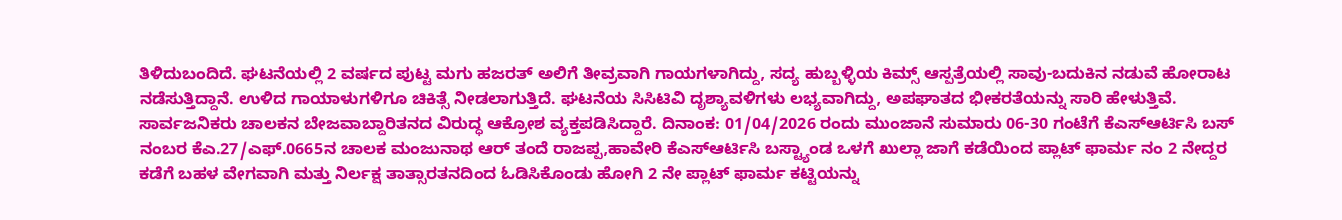ತಿಳಿದುಬಂದಿದೆ. ಘಟನೆಯಲ್ಲಿ 2 ವರ್ಷದ ಪುಟ್ಟ ಮಗು ಹಜರತ್ ಅಲಿಗೆ ತೀವ್ರವಾಗಿ ಗಾಯಗಳಾಗಿದ್ದು, ಸದ್ಯ ಹುಬ್ಬಳ್ಳಿಯ ಕಿಮ್ಸ್ ಆಸ್ಪತ್ರೆಯಲ್ಲಿ ಸಾವು-ಬದುಕಿನ ನಡುವೆ ಹೋರಾಟ ನಡೆಸುತ್ತಿದ್ದಾನೆ. ಉಳಿದ ಗಾಯಾಳುಗಳಿಗೂ ಚಿಕಿತ್ಸೆ ನೀಡಲಾಗುತ್ತಿದೆ. ಘಟನೆಯ ಸಿಸಿಟಿವಿ ದೃಶ್ಯಾವಳಿಗಳು ಲಭ್ಯವಾಗಿದ್ದು, ಅಪಘಾತದ ಭೀಕರತೆಯನ್ನು ಸಾರಿ ಹೇಳುತ್ತಿವೆ. ಸಾರ್ವಜನಿಕರು ಚಾಲಕನ ಬೇಜವಾಬ್ದಾರಿತನದ ವಿರುದ್ಧ ಆಕ್ರೋಶ ವ್ಯಕ್ತಪಡಿಸಿದ್ದಾರೆ. ದಿನಾಂಕ: 01/04/2026 ರಂದು ಮುಂಜಾನೆ ಸುಮಾರು 06-30 ಗಂಟೆಗೆ ಕೆಎಸ್ಆರ್ಟಿಸಿ ಬಸ್ ನಂಬರ ಕೆಎ.27/ಎಫ್.0665ನ ಚಾಲಕ ಮಂಜುನಾಥ ಆರ್ ತಂದೆ ರಾಜಪ್ಪ,ಹಾವೇರಿ ಕೆಎಸ್ಆರ್ಟಿಸಿ ಬಸ್ಟ್ಯಾಂಡ ಒಳಗೆ ಖುಲ್ಲಾ ಜಾಗೆ ಕಡೆಯಿಂದ ಪ್ಲಾಟ್ ಫಾರ್ಮ ನಂ 2 ನೇದ್ದರ ಕಡೆಗೆ ಬಹಳ ವೇಗವಾಗಿ ಮತ್ತು ನಿರ್ಲಕ್ಷ ತಾತ್ಸಾರತನದಿಂದ ಓಡಿಸಿಕೊಂಡು ಹೋಗಿ 2 ನೇ ಪ್ಲಾಟ್ ಫಾರ್ಮ ಕಟ್ಟಿಯನ್ನು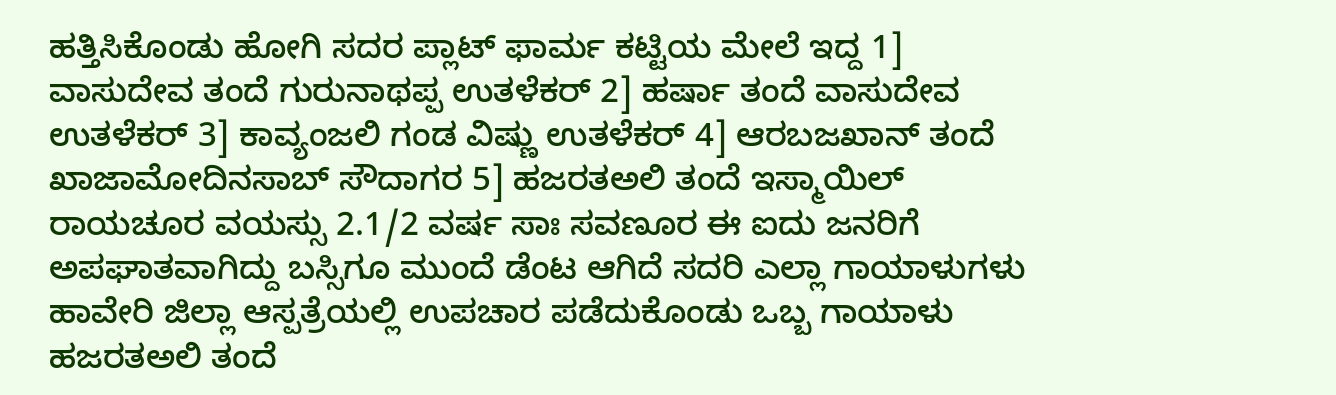ಹತ್ತಿಸಿಕೊಂಡು ಹೋಗಿ ಸದರ ಪ್ಲಾಟ್ ಫಾರ್ಮ ಕಟ್ಟಿಯ ಮೇಲೆ ಇದ್ದ 1] ವಾಸುದೇವ ತಂದೆ ಗುರುನಾಥಪ್ಪ ಉತಳೆಕರ್ 2] ಹರ್ಷಾ ತಂದೆ ವಾಸುದೇವ ಉತಳೆಕರ್ 3] ಕಾವ್ಯಂಜಲಿ ಗಂಡ ವಿಷ್ಣು ಉತಳೆಕರ್ 4] ಆರಬಜಖಾನ್ ತಂದೆ ಖಾಜಾಮೋದಿನಸಾಬ್ ಸೌದಾಗರ 5] ಹಜರತಅಲಿ ತಂದೆ ಇಸ್ಮಾಯಿಲ್ ರಾಯಚೂರ ವಯಸ್ಸು 2.1/2 ವರ್ಷ ಸಾಃ ಸವಣೂರ ಈ ಐದು ಜನರಿಗೆ ಅಪಘಾತವಾಗಿದ್ದು ಬಸ್ಸಿಗೂ ಮುಂದೆ ಡೆಂಟ ಆಗಿದೆ ಸದರಿ ಎಲ್ಲಾ ಗಾಯಾಳುಗಳು ಹಾವೇರಿ ಜಿಲ್ಲಾ ಆಸ್ಪತ್ರೆಯಲ್ಲಿ ಉಪಚಾರ ಪಡೆದುಕೊಂಡು ಒಬ್ಬ ಗಾಯಾಳು ಹಜರತಅಲಿ ತಂದೆ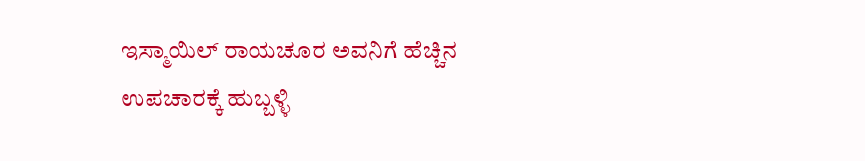ಇಸ್ಮಾಯಿಲ್ ರಾಯಚೂರ ಅವನಿಗೆ ಹೆಚ್ಚಿನ ಉಪಚಾರಕ್ಕೆ ಹುಬ್ಬಳ್ಳಿ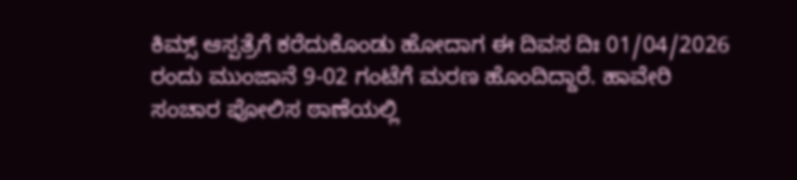ಕಿಮ್ಸ್ ಆಸ್ಪತ್ರೆಗೆ ಕರೆದುಕೊಂಡು ಹೋದಾಗ ಈ ದಿವಸ ದಿಃ 01/04/2026 ರಂದು ಮುಂಜಾನೆ 9-02 ಗಂಟೆಗೆ ಮರಣ ಹೊಂದಿದ್ದಾರೆ. ಹಾವೇರಿ ಸಂಚಾರ ಪೋಲಿಸ ಠಾಣೆಯಲ್ಲಿ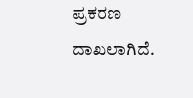ಪ್ರಕರಣ ದಾಖಲಾಗಿದೆ.